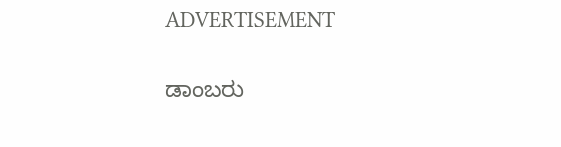ADVERTISEMENT

ಡಾಂಬರು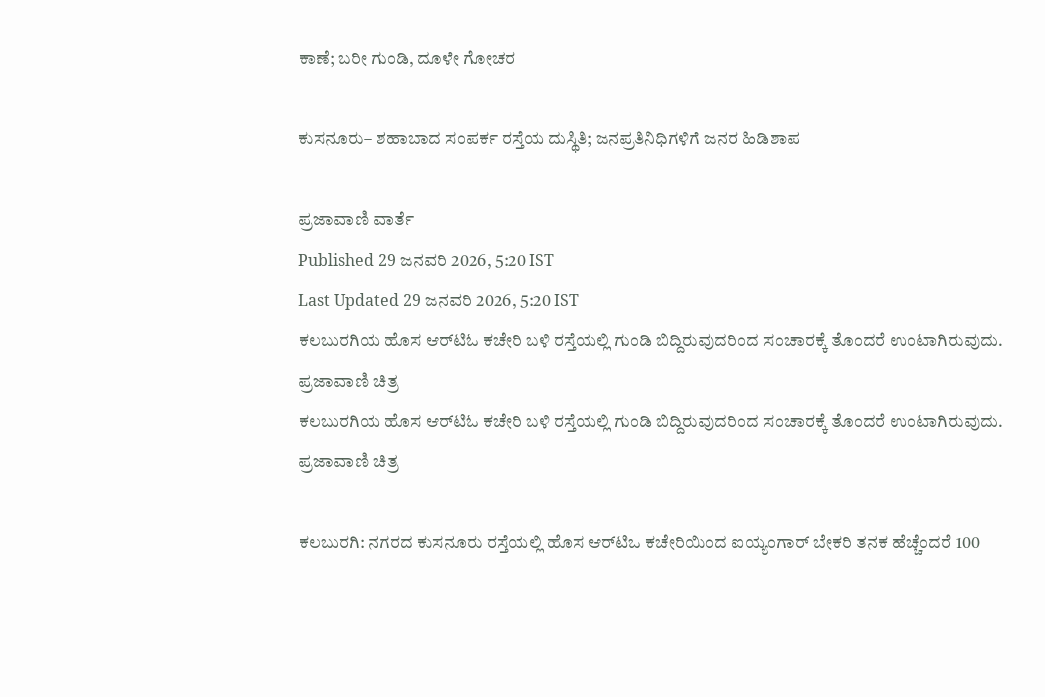ಕಾಣೆ; ಬರೀ ಗುಂಡಿ, ದೂಳೇ ಗೋಚರ

ಕುಸನೂರು– ಶಹಾಬಾದ ಸಂಪರ್ಕ ರಸ್ತೆಯ ದುಸ್ಥಿತಿ; ಜನಪ್ರತಿನಿಧಿಗಳಿಗೆ ಜನರ ಹಿಡಿಶಾಪ

ಪ್ರಜಾವಾಣಿ ವಾರ್ತೆ
Published 29 ಜನವರಿ 2026, 5:20 IST
Last Updated 29 ಜನವರಿ 2026, 5:20 IST
ಕಲಬುರಗಿಯ ಹೊಸ ಆರ್‌ಟಿಓ ಕಚೇರಿ ಬಳಿ ರಸ್ತೆಯಲ್ಲಿ ಗುಂಡಿ ಬಿದ್ದಿರುವುದ‌ರಿಂದ ಸಂಚಾರಕ್ಕೆ ತೊಂದರೆ ಉಂಟಾಗಿ‌ರುವುದು. ಪ್ರಜಾವಾಣಿ ಚಿತ್ರ
ಕಲಬುರಗಿಯ ಹೊಸ ಆರ್‌ಟಿಓ ಕಚೇರಿ ಬಳಿ ರಸ್ತೆಯಲ್ಲಿ ಗುಂಡಿ ಬಿದ್ದಿರುವುದ‌ರಿಂದ ಸಂಚಾರಕ್ಕೆ ತೊಂದರೆ ಉಂಟಾಗಿ‌ರುವುದು. ಪ್ರಜಾವಾಣಿ ಚಿತ್ರ

ಕಲಬುರಗಿ: ನಗರದ ಕುಸನೂರು ರಸ್ತೆಯಲ್ಲಿ ಹೊಸ ಆರ್‌ಟಿಒ ಕಚೇರಿಯಿಂದ ಐಯ್ಯಂಗಾರ್‌ ಬೇಕರಿ ತನಕ ಹೆಚ್ಚೆಂದರೆ 100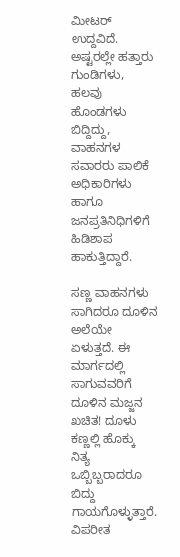ಮೀಟರ್‌ ಉದ್ದವಿದೆ. ಅಷ್ಟರಲ್ಲೇ ಹತ್ತಾರು ಗುಂಡಿಗಳು, ಹಲವು ಹೊಂಡಗಳು ಬಿದ್ದಿದ್ದು, ವಾಹನಗಳ ಸವಾರರು ಪಾಲಿಕೆ ಅಧಿಕಾರಿಗಳು ಹಾಗೂ ಜನಪ್ರತಿನಿಧಿಗಳಿಗೆ ಹಿಡಿಶಾಪ ಹಾಕುತ್ತಿದ್ದಾರೆ.

ಸಣ್ಣ ವಾಹನಗಳು ಸಾಗಿದರೂ ದೂಳಿನ ಅಲೆಯೇ ಏಳುತ್ತದೆ. ಈ ಮಾರ್ಗದಲ್ಲಿ ಸಾಗುವವರಿಗೆ ದೂಳಿನ ಮಜ್ಜನ ಖಚಿತ! ದೂಳು ಕಣ್ಣಲ್ಲಿ ಹೊಕ್ಕು ನಿತ್ಯ ಒಬ್ಬಿಬ್ಬರಾದರೂ ಬಿದ್ದು ಗಾಯಗೊಳ್ಳುತ್ತಾರೆ. ವಿಪರೀತ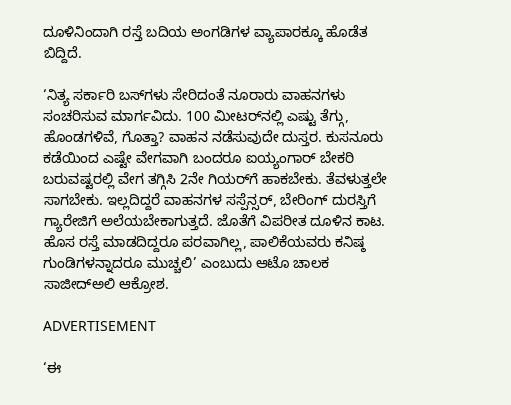ದೂಳಿನಿಂದಾಗಿ ರಸ್ತೆ ಬದಿಯ ಅಂಗಡಿಗಳ ವ್ಯಾಪಾರಕ್ಕೂ ಹೊಡೆತ ಬಿದ್ದಿದೆ.

‘ನಿತ್ಯ ಸರ್ಕಾರಿ ಬಸ್‌ಗಳು ಸೇರಿದಂತೆ ನೂರಾರು ವಾಹನಗಳು ಸಂಚರಿಸುವ ಮಾರ್ಗವಿದು. 100 ಮೀಟರ್‌ನಲ್ಲಿ ಎಷ್ಟು ತೆಗ್ಗು, ಹೊಂಡಗಳಿವೆ, ಗೊತ್ತಾ? ವಾಹನ ನಡೆಸುವುದೇ ದುಸ್ತರ. ಕುಸನೂರು ಕಡೆಯಿಂದ ಎಷ್ಟೇ ವೇಗವಾಗಿ ಬಂದರೂ ಐಯ್ಯಂಗಾರ್‌ ಬೇಕರಿ ಬರುವಷ್ಟರಲ್ಲಿ ವೇಗ ತಗ್ಗಿಸಿ 2ನೇ ಗಿಯರ್‌ಗೆ ಹಾಕಬೇಕು. ತೆವಳುತ್ತಲೇ ಸಾಗಬೇಕು. ಇಲ್ಲದಿದ್ದರೆ ವಾಹನಗಳ ಸಸ್ಪೆನ್ಸರ್‌, ಬೇರಿಂಗ್‌ ದುರಸ್ತಿಗೆ ಗ್ಯಾರೇಜಿಗೆ ಅಲೆಯಬೇಕಾಗುತ್ತದೆ. ಜೊತೆಗೆ ವಿಪರೀತ ದೂಳಿನ ಕಾಟ. ಹೊಸ ರಸ್ತೆ ಮಾಡದಿದ್ದರೂ ಪರವಾಗಿಲ್ಲ, ಪಾಲಿಕೆಯವರು ಕನಿಷ್ಠ ಗುಂಡಿಗಳನ್ನಾದರೂ ಮುಚ್ಚಲಿ’ ಎಂಬುದು ಆಟೊ ಚಾಲಕ ಸಾಜೀದ್‌ಅಲಿ ಆಕ್ರೋಶ.

ADVERTISEMENT

‘ಈ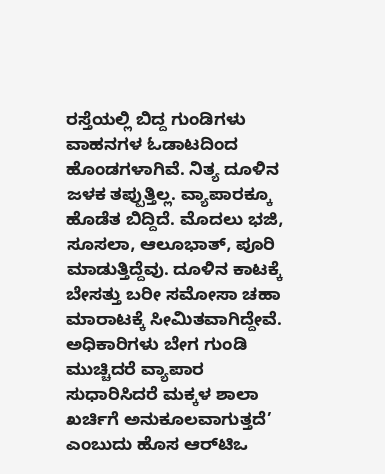ರಸ್ತೆಯಲ್ಲಿ ಬಿದ್ದ ಗುಂಡಿಗಳು ವಾಹನಗಳ ಓಡಾಟದಿಂದ ಹೊಂಡಗಳಾಗಿವೆ. ನಿತ್ಯ ದೂಳಿನ ಜಳಕ ತಪ್ಪುತ್ತಿಲ್ಲ. ವ್ಯಾಪಾರಕ್ಕೂ ಹೊಡೆತ ಬಿದ್ದಿದೆ. ಮೊದಲು ಭಜಿ, ಸೂಸಲಾ, ಆಲೂಭಾತ್‌, ಪೂರಿ ಮಾಡುತ್ತಿದ್ದೆವು. ದೂಳಿನ ಕಾಟಕ್ಕೆ ಬೇಸತ್ತು ಬರೀ ಸಮೋಸಾ ಚಹಾ ಮಾರಾಟಕ್ಕೆ ಸೀಮಿತವಾಗಿದ್ದೇವೆ. ಅಧಿಕಾರಿಗಳು ಬೇಗ ಗುಂಡಿ ಮುಚ್ಚಿದರೆ ವ್ಯಾಪಾರ ಸುಧಾರಿಸಿದರೆ ಮಕ್ಕಳ ಶಾಲಾ ಖರ್ಚಿಗೆ ಅನುಕೂಲವಾಗುತ್ತದೆ’ ಎಂಬುದು ಹೊಸ ಆರ್‌ಟಿಒ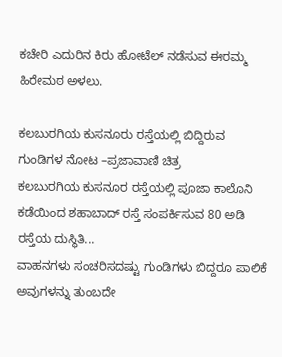ಕಚೇರಿ ಎದುರಿನ ಕಿರು ಹೋಟೆಲ್‌ ನಡೆಸುವ ಈರಮ್ಮ ಹಿರೇಮಠ ಅಳಲು.

ಕಲಬುರಗಿಯ ಕುಸನೂರು ರಸ್ತೆಯಲ್ಲಿ ಬಿದ್ದಿರುವ ಗುಂಡಿಗಳ ನೋಟ –ಪ್ರಜಾವಾಣಿ ಚಿತ್ರ
ಕಲಬುರಗಿಯ ಕುಸನೂರ ರಸ್ತೆಯಲ್ಲಿ ಪೂಜಾ ಕಾಲೊನಿ ಕಡೆಯಿಂದ ಶಹಾಬಾದ್‌ ರಸ್ತೆ ಸಂಪರ್ಕಿಸುವ 80 ಅಡಿ ರಸ್ತೆಯ ದುಸ್ಥಿತಿ...
ವಾಹನಗಳು ಸಂಚರಿಸದಷ್ಟು ಗುಂಡಿಗಳು ಬಿದ್ದರೂ ಪಾಲಿಕೆ ಅವುಗಳನ್ನು ತುಂಬದೇ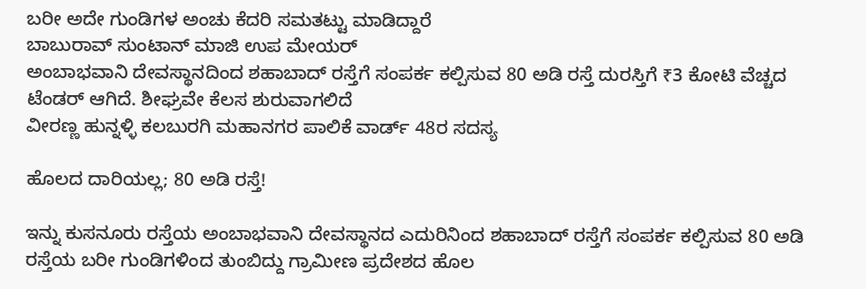ಬರೀ ಅದೇ ಗುಂಡಿಗಳ ಅಂಚು ಕೆದರಿ ಸಮತಟ್ಟು ಮಾಡಿದ್ದಾರೆ
ಬಾಬುರಾವ್ ಸುಂಟಾನ್‌ ಮಾಜಿ ಉಪ ಮೇಯರ್‌
ಅಂಬಾಭವಾನಿ ದೇವಸ್ಥಾನದಿಂದ ಶಹಾಬಾದ್‌ ರಸ್ತೆಗೆ ಸಂಪರ್ಕ ಕಲ್ಪಿಸುವ 80 ಅಡಿ ರಸ್ತೆ ದುರಸ್ತಿಗೆ ₹3 ಕೋಟಿ ವೆಚ್ಚದ ಟೆಂಡರ್‌ ಆಗಿದೆ. ಶೀಘ್ರವೇ ಕೆಲಸ ಶುರುವಾಗಲಿದೆ
ವೀರಣ್ಣ ಹುನ್ನಳ್ಳಿ ಕಲಬುರಗಿ ಮಹಾನಗರ ಪಾಲಿಕೆ ವಾರ್ಡ್‌ 48ರ ಸದಸ್ಯ

ಹೊಲದ ದಾರಿಯಲ್ಲ; 80 ಅಡಿ ರಸ್ತೆ!

ಇನ್ನು ಕುಸನೂರು ರಸ್ತೆಯ ಅಂಬಾಭವಾನಿ ದೇವಸ್ಥಾನದ ಎದುರಿನಿಂದ ಶಹಾಬಾದ್‌ ರಸ್ತೆಗೆ ಸಂಪರ್ಕ ಕಲ್ಪಿಸುವ 80 ಅಡಿ ರಸ್ತೆಯ ಬರೀ ಗುಂಡಿಗಳಿಂದ ತುಂಬಿದ್ದು ಗ್ರಾಮೀಣ ಪ್ರದೇಶದ ಹೊಲ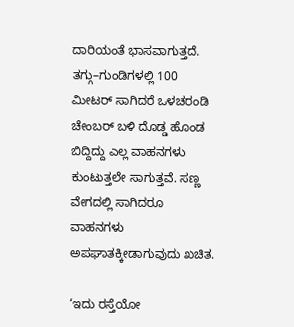ದಾರಿಯಂತೆ ಭಾಸವಾಗುತ್ತದೆ.  ತಗ್ಗು–ಗುಂಡಿಗಳಲ್ಲಿ 100 ಮೀಟರ್‌ ಸಾಗಿದರೆ ಒಳಚರಂಡಿ ಚೇಂಬರ್‌ ಬಳಿ ದೊಡ್ಡ ಹೊಂಡ ಬಿದ್ದಿದ್ದು ಎಲ್ಲ ವಾಹನಗಳು ಕುಂಟುತ್ತಲೇ ಸಾಗುತ್ತವೆ. ಸಣ್ಣ ವೇಗದಲ್ಲಿ ಸಾಗಿದರೂ ವಾಹನಗಳು ಅಪಘಾತಕ್ಕೀಡಾಗುವುದು ಖಚಿತ.

‘ಇದು ರಸ್ತೆಯೋ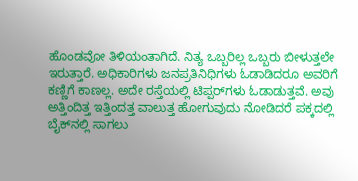ಹೊಂಡವೋ ತಿಳಿಯಂತಾಗಿದೆ. ನಿತ್ಯ ಒಬ್ಬರಿಲ್ಲ ಒಬ್ಬರು ಬೀಳುತ್ತಲೇ ಇರುತ್ತಾರೆ. ಅಧಿಕಾರಿಗಳು ಜನಪ್ರತಿನಿಧಿಗಳು ಓಡಾಡಿದರೂ ಅವರಿಗೆ ಕಣ್ಣಿಗೆ ಕಾಣಲ್ಲ. ಅದೇ ರಸ್ತೆಯಲ್ಲಿ ಟಿಪ್ಪರ್‌ಗಳು ಓಡಾಡುತ್ತವೆ. ಅವು ಅತ್ತಿಂದಿತ್ತ ಇತ್ತಿಂದತ್ತ ವಾಲುತ್ತ ಹೋಗುವುದು ನೋಡಿದರೆ ಪಕ್ಕದಲ್ಲಿ ಬೈಕ್‌ನಲ್ಲಿ ಸಾಗಲು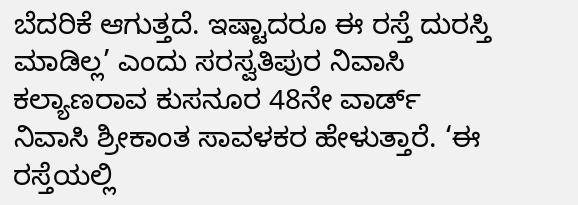ಬೆದರಿಕೆ ಆಗುತ್ತದೆ. ಇಷ್ಟಾದರೂ ಈ ರಸ್ತೆ ದುರಸ್ತಿ ಮಾಡಿಲ್ಲ’ ಎಂದು ಸರಸ್ವತಿಪುರ ನಿವಾಸಿ ಕಲ್ಯಾಣರಾವ ಕುಸನೂರ 48ನೇ ವಾರ್ಡ್‌ ನಿವಾಸಿ ಶ್ರೀಕಾಂತ ಸಾವಳಕರ ಹೇಳುತ್ತಾರೆ. ‘ಈ ರಸ್ತೆಯಲ್ಲಿ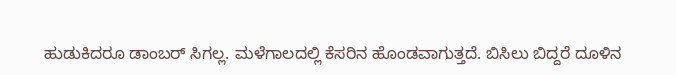ಹುಡುಕಿದರೂ ಡಾಂಬರ್‌ ಸಿಗಲ್ಲ. ಮಳೆಗಾಲದಲ್ಲಿ ಕೆಸರಿನ ಹೊಂಡವಾಗುತ್ತದೆ. ಬಿಸಿಲು ಬಿದ್ದರೆ ದೂಳಿನ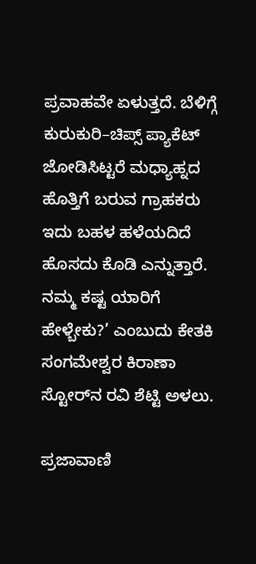ಪ್ರವಾಹವೇ ಏಳುತ್ತದೆ. ಬೆಳಿಗ್ಗೆ ಕುರುಕುರಿ–ಚಿಪ್ಸ್‌ ಪ್ಯಾಕೆಟ್‌ ಜೋಡಿಸಿಟ್ಟರೆ ಮಧ್ಯಾಹ್ನದ ಹೊತ್ತಿಗೆ ಬರುವ ಗ್ರಾಹಕರು ಇದು ಬಹಳ ಹಳೆಯದಿದೆ ಹೊಸದು ಕೊಡಿ ಎನ್ನುತ್ತಾರೆ. ನಮ್ಮ ಕಷ್ಟ ಯಾರಿಗೆ ಹೇಳ್ಬೇಕು?’ ಎಂಬುದು ಕೇತಕಿ ಸಂಗಮೇಶ್ವರ ಕಿರಾಣಾ ಸ್ಟೋರ್‌ನ ರವಿ ಶೆಟ್ಟಿ ಅಳಲು.

ಪ್ರಜಾವಾಣಿ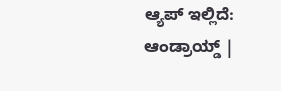ಆ್ಯಪ್ ಇಲ್ಲಿದೆ: ಆಂಡ್ರಾಯ್ಡ್ |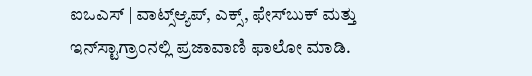ಐಒಎಸ್ | ವಾಟ್ಸ್ಆ್ಯಪ್, ಎಕ್ಸ್, ಫೇಸ್‌ಬುಕ್ ಮತ್ತು ಇನ್‌ಸ್ಟಾಗ್ರಾಂನಲ್ಲಿ ಪ್ರಜಾವಾಣಿ ಫಾಲೋ ಮಾಡಿ.